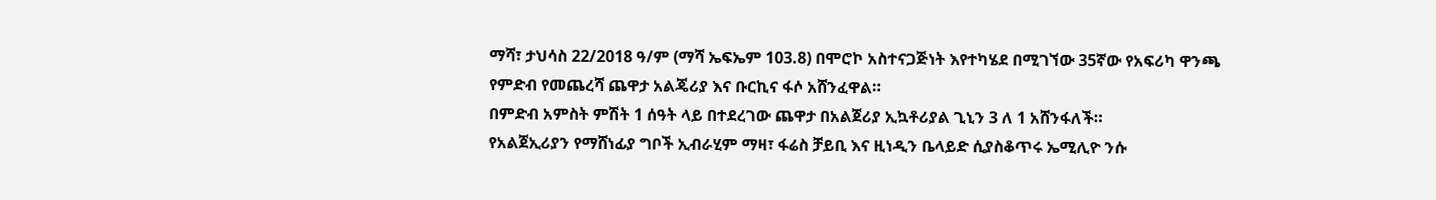ማሻ፣ ታህሳስ 22/2018 ዓ/ም (ማሻ ኤፍኤም 103.8) በሞሮኮ አስተናጋጅነት እየተካሄደ በሚገኘው 35ኛው የአፍሪካ ዋንጫ የምድብ የመጨረሻ ጨዋታ አልጄሪያ እና ቡርኪና ፋሶ አሸንፈዋል።
በምድብ አምስት ምሽት 1 ሰዓት ላይ በተደረገው ጨዋታ በአልጀሪያ ኢኳቶሪያል ጊኒን 3 ለ 1 አሸንፋለች።
የአልጀኢሪያን የማሸነፊያ ግቦች ኢብራሂም ማዛ፣ ፋሬስ ቻይቢ እና ዚነዲን ቤላይድ ሲያስቆጥሩ ኤሚሊዮ ንሱ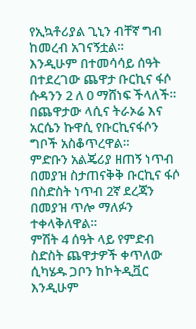የኢኳቶሪያል ጊኒን ብቸኛ ግብ ከመረብ አገናኝቷል።
እንዲሁም በተመሳሳይ ሰዓት በተደረገው ጨዋታ ቡርኪና ፋሶ ሱዳንን 2 ለ 0 ማሸነፍ ችላለች።
በጨዋታው ላሲና ትራኦሬ እና አርሴን ኩዋሲ የቡርኪናፋሶን ግቦች አስቆጥረዋል።
ምድቡን አልጄሪያ ዘጠኝ ነጥብ በመያዝ ስታጠናቅቅ ቡርኪና ፋሶ በስድስት ነጥብ 2ኛ ደረጃን በመያዝ ጥሎ ማለፉን ተቀላቅለዋል።
ምሽት 4 ሰዓት ላይ የምድብ ስድስት ጨዋታዎች ቀጥለው ሲካሄዱ ጋቦን ከኮትዲቯር እንዲሁም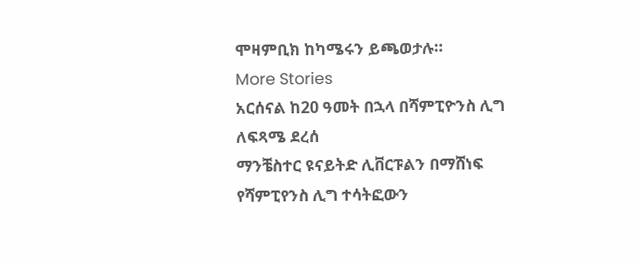ሞዛምቢክ ከካሜሩን ይጫወታሉ።
More Stories
አርሰናል ከ20 ዓመት በኋላ በሻምፒዮንስ ሊግ ለፍጻሜ ደረሰ
ማንቼስተር ዩናይትድ ሊቨርፑልን በማሸነፍ የሻምፒየንስ ሊግ ተሳትፎውን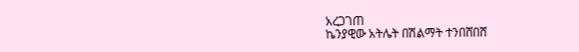አረጋገጠ
ኬንያዊው አትሌት በሽልማት ተንበሸበሸ